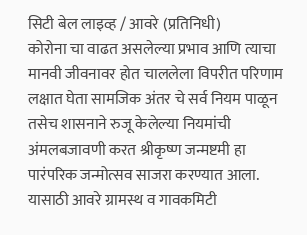सिटी बेल लाइव्ह / आवरे (प्रतिनिधी)
कोरोना चा वाढत असलेल्या प्रभाव आणि त्याचा मानवी जीवनावर होत चाललेला विपरीत परिणाम लक्षात घेता सामजिक अंतर चे सर्व नियम पाळून तसेच शासनाने रुजू केलेल्या नियमांची अंमलबजावणी करत श्रीकृष्ण जन्मष्टमी हा पारंपरिक जन्मोत्सव साजरा करण्यात आला. यासाठी आवरे ग्रामस्थ व गावकमिटी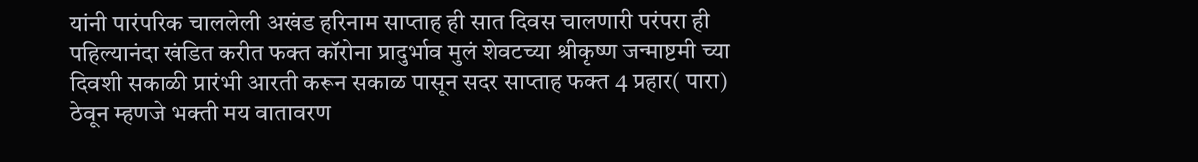यांनी पारंपरिक चाललेली अखंड हरिनाम साप्ताह ही सात दिवस चालणारी परंपरा ही पहिल्यानंदा खंडित करीत फक्त कॉरोना प्रादुर्भाव मुलं शेवटच्या श्रीकृष्ण जन्माष्टमी च्या दिवशी सकाळी प्रारंभी आरती करून सकाळ पासून सदर साप्ताह फक्त 4 प्रहार( पारा) ठेवून म्हणजे भक्ती मय वातावरण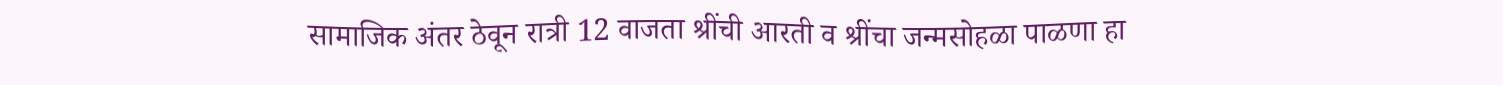सामाजिक अंतर ठेवून रात्री 12 वाजता श्रींची आरती व श्रींचा जन्मसोहळा पाळणा हा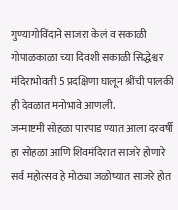गुण्यागोविंदाने साजरा केलं व सकाळी गोपाळकाळा च्या दिवशी सकाळी सिद्धेश्वर मंदिराभोवती 5 प्रदक्षिणा घालून श्रींची पालकी ही देवळात मनोभावे आणली.
जन्माष्टमी सोहळा पारपाड ण्यात आला दरवर्षी हा सोहळा आणि शिवमंदिरात साजरे होणारे सर्व महोत्सव हे मोठ्या जळोष्यात साजरे होत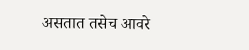असतात तसेच आवरे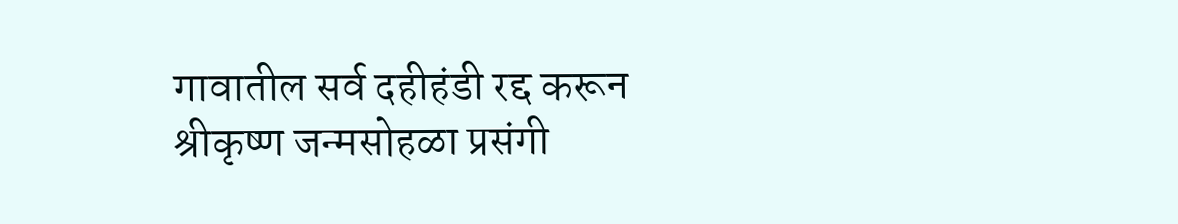गावातील सर्व दहीहंडी रद्द करून श्रीकृष्ण जन्मसोहळा प्रसंगी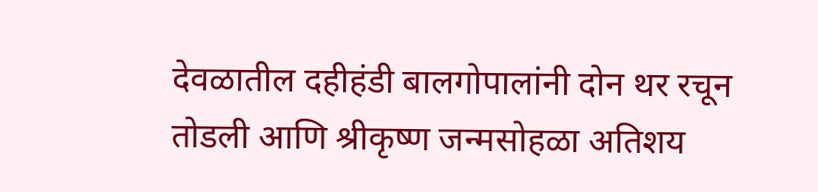देवळातील दहीहंडी बालगोपालांनी दोन थर रचून तोडली आणि श्रीकृष्ण जन्मसोहळा अतिशय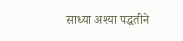साध्या अश्या पद्धतीने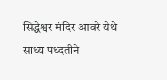सिद्धेश्वर मंदिर आवरे येथे साध्य पध्दतीने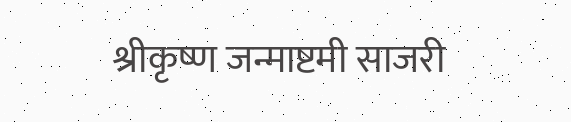श्रीकृष्ण जन्माष्टमी साजरी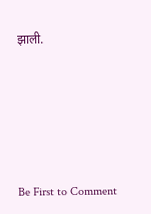झाली.






Be First to Comment